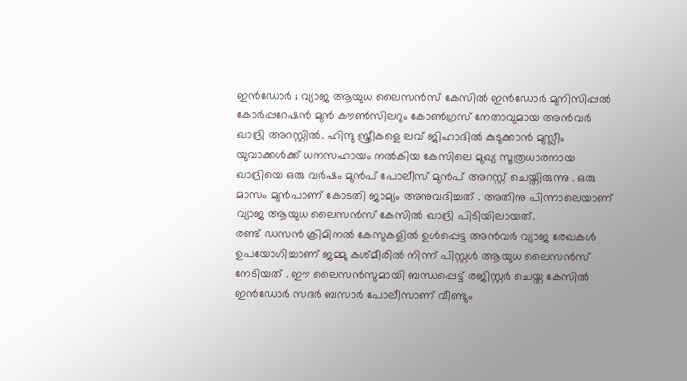ഇൻഡോർ ; വ്യാജ ആയുധ ലൈസൻസ് കേസിൽ ഇൻഡോർ മുനിസിപ്പൽ കോർപ്പറേഷൻ മുൻ കൗൺസിലറും കോൺഗ്രസ് നേതാവുമായ അൻവർ ഖാദ്രി അറസ്റ്റിൽ. ഹിന്ദു സ്ത്രീകളെ ലവ് ജിഹാദിൽ കുടുക്കാൻ മുസ്ലീം യുവാക്കൾക്ക് ധനസഹായം നൽകിയ കേസിലെ മുഖ്യ സൂത്രധാരനായ ഖാദ്രിയെ ഒരു വർഷം മുൻപ് പോലീസ് മുൻപ് അറസ്റ്റ് ചെയ്തിരുന്നു . ഒരു മാസം മുൻപാണ് കോടതി ജാമ്യം അനുവദിച്ചത് . അതിനു പിന്നാലെയാണ് വ്യാജ ആയുധ ലൈസൻസ് കേസിൽ ഖാദ്രി പിടിയിലായത്.
രണ്ട് ഡസൻ ക്രിമിനൽ കേസുകളിൽ ഉൾപ്പെട്ട അൻവർ വ്യാജ രേഖകൾ ഉപയോഗിച്ചാണ് ജമ്മു കശ്മീരിൽ നിന്ന് പിസ്റ്റൾ ആയുധ ലൈസൻസ് നേടിയത് . ഈ ലൈസൻസുമായി ബന്ധപ്പെട്ട് രജിസ്റ്റർ ചെയ്ത കേസിൽ ഇൻഡോർ സദർ ബസാർ പോലീസാണ് വീണ്ടും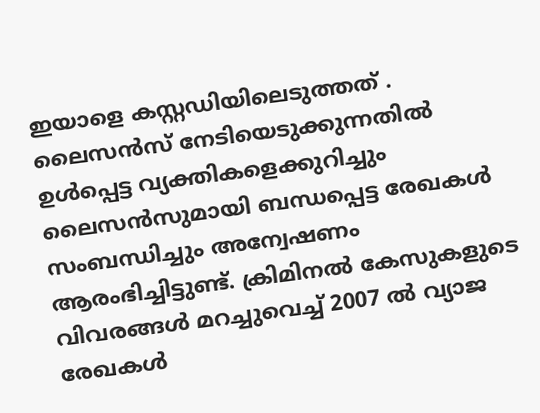ഇയാളെ കസ്റ്റഡിയിലെടുത്തത് . ലൈസൻസ് നേടിയെടുക്കുന്നതിൽ ഉൾപ്പെട്ട വ്യക്തികളെക്കുറിച്ചും ലൈസൻസുമായി ബന്ധപ്പെട്ട രേഖകൾ സംബന്ധിച്ചും അന്വേഷണം ആരംഭിച്ചിട്ടുണ്ട്. ക്രിമിനൽ കേസുകളുടെ വിവരങ്ങൾ മറച്ചുവെച്ച് 2007 ൽ വ്യാജ രേഖകൾ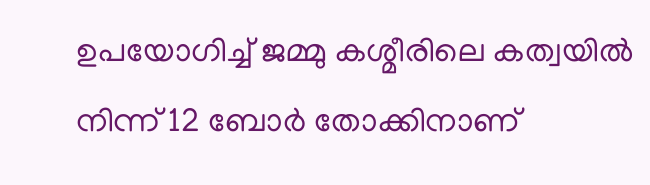ഉപയോഗിച്ച് ജമ്മു കശ്മീരിലെ കത്വയിൽ നിന്ന് 12 ബോർ തോക്കിനാണ്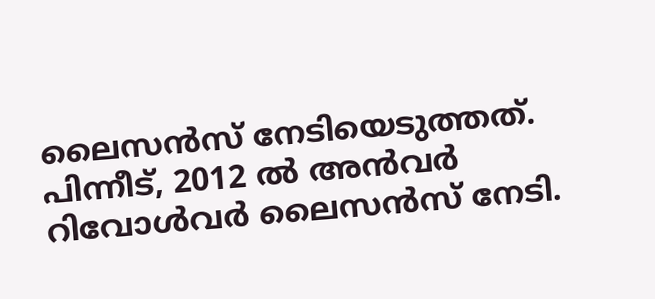ലൈസൻസ് നേടിയെടുത്തത്.
പിന്നീട്, 2012 ൽ അൻവർ റിവോൾവർ ലൈസൻസ് നേടി.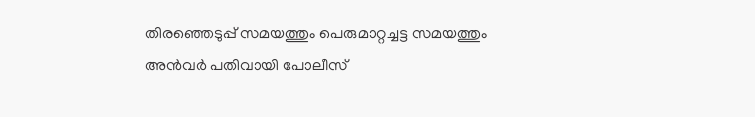തിരഞ്ഞെടുപ്പ് സമയത്തും പെരുമാറ്റച്ചട്ട സമയത്തും അൻവർ പതിവായി പോലീസ്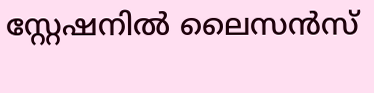സ്റ്റേഷനിൽ ലൈസൻസ്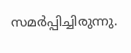സമർപ്പിച്ചിരുന്നു.